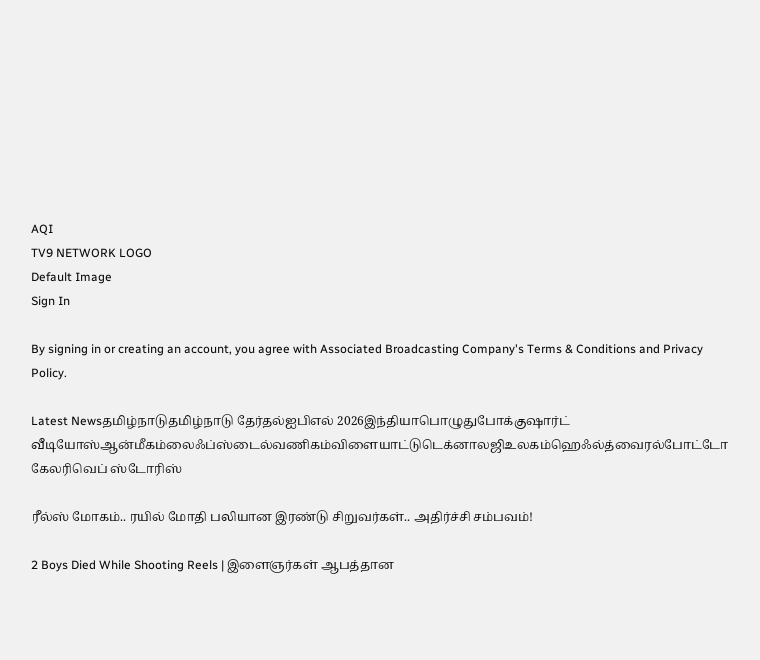AQI
TV9 NETWORK LOGO
Default Image
Sign In

By signing in or creating an account, you agree with Associated Broadcasting Company's Terms & Conditions and Privacy Policy.

Latest Newsதமிழ்நாடுதமிழ்நாடு தேர்தல்ஐபிஎல் 2026இந்தியாபொழுதுபோக்குஷார்ட் வீடியோஸ்ஆன்மீகம்லைஃப்ஸ்டைல்வணிகம்விளையாட்டுடெக்னாலஜிஉலகம்ஹெஃல்த்வைரல்போட்டோ கேலரிவெப் ஸ்டோரிஸ்

ரீல்ஸ் மோகம்.. ரயில் மோதி பலியான இரண்டு சிறுவர்கள்.. அதிர்ச்சி சம்பவம்!

2 Boys Died While Shooting Reels | இளைஞர்கள் ஆபத்தான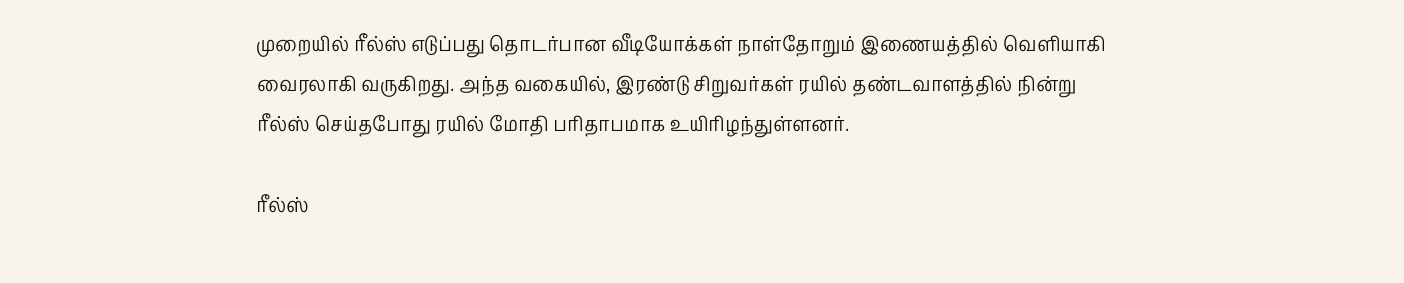முறையில் ரீல்ஸ் எடுப்பது தொடர்பான வீடியோக்கள் நாள்தோறும் இணையத்தில் வெளியாகி வைரலாகி வருகிறது. அந்த வகையில், இரண்டு சிறுவர்கள் ரயில் தண்டவாளத்தில் நின்று ரீல்ஸ் செய்தபோது ரயில் மோதி பரிதாபமாக உயிரிழந்துள்ளனர்.

ரீல்ஸ்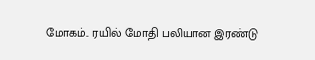மோகம்.. ரயில் மோதி பலியான இரண்டு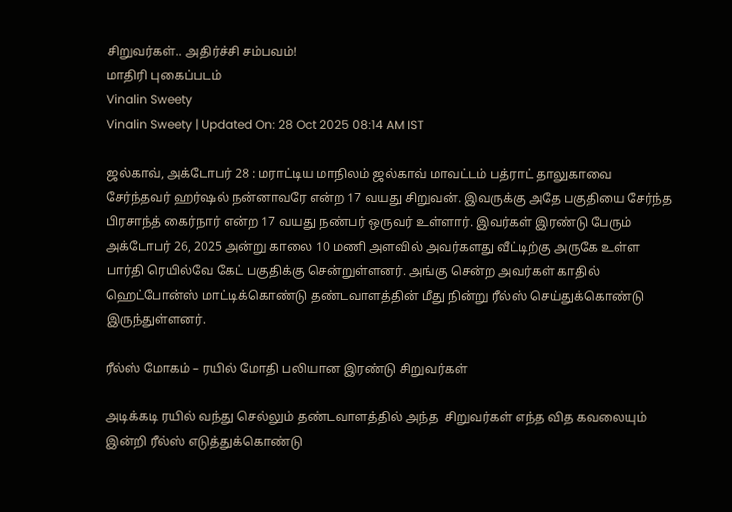சிறுவர்கள்.. அதிர்ச்சி சம்பவம்!
மாதிரி புகைப்படம்
Vinalin Sweety
Vinalin Sweety | Updated On: 28 Oct 2025 08:14 AM IST

ஜல்காவ், அக்டோபர் 28 : மராட்டிய மாநிலம் ஜல்காவ் மாவட்டம் பத்ராட் தாலுகாவை சேர்ந்தவர் ஹர்ஷல் நன்னாவரே என்ற 17 வயது சிறுவன். இவருக்கு அதே பகுதியை சேர்ந்த பிரசாந்த் கைர்நார் என்ற 17 வயது நண்பர் ஒருவர் உள்ளார். இவர்கள் இரண்டு பேரும் அக்டோபர் 26, 2025 அன்று காலை 10 மணி அளவில் அவர்களது வீட்டிற்கு அருகே உள்ள பார்தி ரெயில்வே கேட் பகுதிக்கு சென்றுள்ளனர். அங்கு சென்ற அவர்கள் காதில் ஹெட்போன்ஸ் மாட்டிக்கொண்டு தண்டவாளத்தின் மீது நின்று ரீல்ஸ் செய்துக்கொண்டு இருந்துள்ளனர்.

ரீல்ஸ் மோகம் – ரயில் மோதி பலியான இரண்டு சிறுவர்கள்

அடிக்கடி ரயில் வந்து செல்லும் தண்டவாளத்தில் அந்த  சிறுவர்கள் எந்த வித கவலையும் இன்றி ரீல்ஸ் எடுத்துக்கொண்டு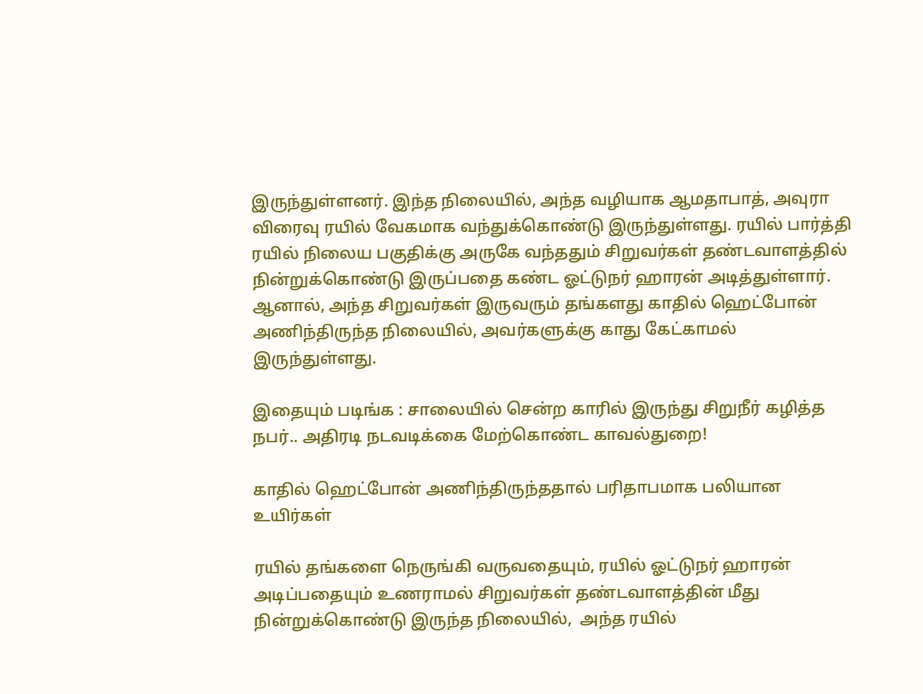இருந்துள்ளனர். இந்த நிலையில், அந்த வழியாக ஆமதாபாத், அவுரா விரைவு ரயில் வேகமாக வந்துக்கொண்டு இருந்துள்ளது. ரயில் பார்த்தி ரயில் நிலைய பகுதிக்கு அருகே வந்ததும் சிறுவர்கள் தண்டவாளத்தில் நின்றுக்கொண்டு இருப்பதை கண்ட ஓட்டுநர் ஹாரன் அடித்துள்ளார். ஆனால், அந்த சிறுவர்கள் இருவரும் தங்களது காதில் ஹெட்போன் அணிந்திருந்த நிலையில், அவர்களுக்கு காது கேட்காமல் இருந்துள்ளது.

இதையும் படிங்க : சாலையில் சென்ற காரில் இருந்து சிறுநீர் கழித்த நபர்.. அதிரடி நடவடிக்கை மேற்கொண்ட காவல்துறை!

காதில் ஹெட்போன் அணிந்திருந்ததால் பரிதாபமாக பலியான உயிர்கள்

ரயில் தங்களை நெருங்கி வருவதையும், ரயில் ஓட்டுநர் ஹாரன் அடிப்பதையும் உணராமல் சிறுவர்கள் தண்டவாளத்தின் மீது நின்றுக்கொண்டு இருந்த நிலையில்,  அந்த ரயில்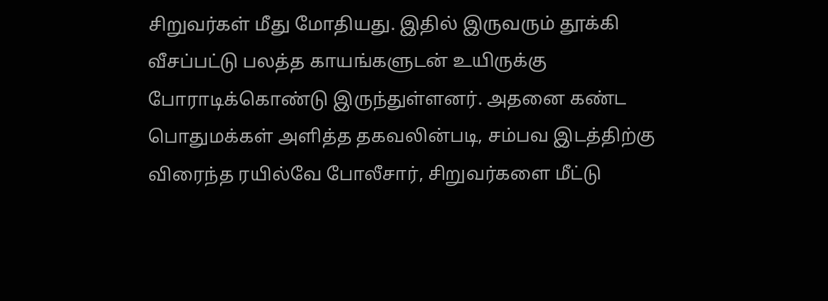சிறுவர்கள் மீது மோதியது. இதில் இருவரும் தூக்கி வீசப்பட்டு பலத்த காயங்களுடன் உயிருக்கு போராடிக்கொண்டு இருந்துள்ளனர். அதனை கண்ட பொதுமக்கள் அளித்த தகவலின்படி, சம்பவ இடத்திற்கு விரைந்த ரயில்வே போலீசார், சிறுவர்களை மீட்டு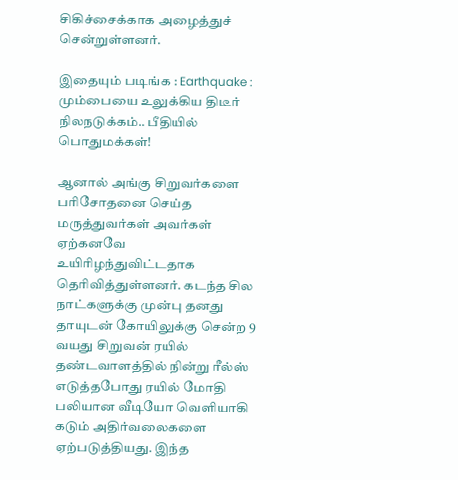சிகிச்சைக்காக அழைத்துச் சென்றுள்ளனர்.

இதையும் படிங்க : Earthquake : மும்பையை உலுக்கிய திடீர் நிலநடுக்கம்.. பீதியில் பொதுமக்கள்!

ஆனால் அங்கு சிறுவர்களை பரிசோதனை செய்த மருத்துவர்கள் அவர்கள் ஏற்கனவே உயிரிழந்துவிட்டதாக தெரிவித்துள்ளனர். கடந்த சில நாட்களுக்கு முன்பு தனது தாயுடன் கோயிலுக்கு சென்ற 9 வயது சிறுவன் ரயில் தண்டவாளத்தில் நின்று ரீல்ஸ் எடுத்தபோது ரயில் மோதி பலியான வீடியோ வெளியாகி கடும் அதிர்வலைகளை ஏற்படுத்தியது. இந்த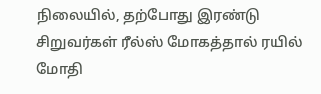நிலையில், தற்போது இரண்டு சிறுவர்கள் ரீல்ஸ் மோகத்தால் ரயில் மோதி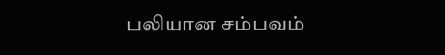பலியான சம்பவம்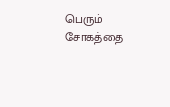பெரும் சோகத்தை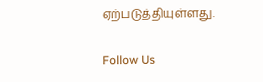ஏற்படுத்தியுள்ளது.

Follow Us